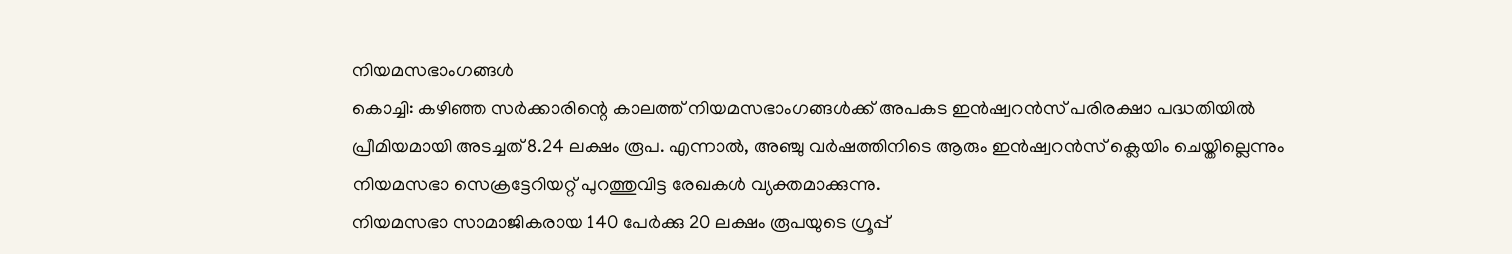നിയമസഭാംഗങ്ങൾ
കൊച്ചി: കഴിഞ്ഞ സർക്കാരിന്റെ കാലത്ത് നിയമസഭാംഗങ്ങൾക്ക് അപകട ഇൻഷ്വറൻസ് പരിരക്ഷാ പദ്ധതിയിൽ പ്രീമിയമായി അടച്ചത് 8.24 ലക്ഷം രൂപ. എന്നാൽ, അഞ്ചു വർഷത്തിനിടെ ആരും ഇൻഷ്വറൻസ് ക്ലെയിം ചെയ്തില്ലെന്നും നിയമസഭാ സെക്രട്ടേറിയറ്റ് പുറത്തുവിട്ട രേഖകൾ വ്യക്തമാക്കുന്നു.
നിയമസഭാ സാമാജികരായ 140 പേർക്കു 20 ലക്ഷം രൂപയുടെ ഗ്രൂപ്പ്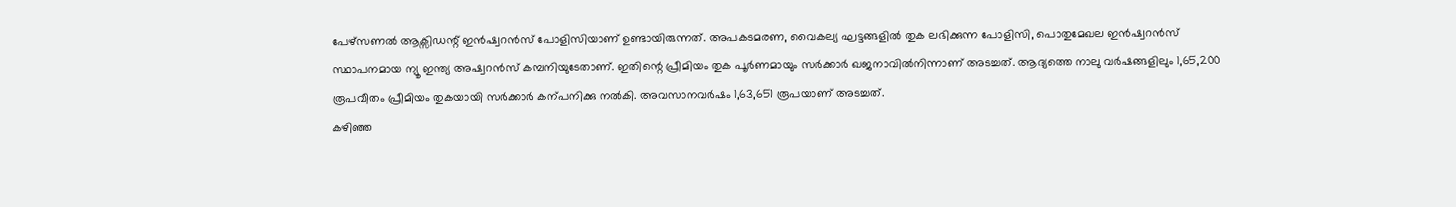പേഴ്സണൽ ആക്സിഡന്റ് ഇൻഷ്വറൻസ് പോളിസിയാണ് ഉണ്ടായിരുന്നത്. അപകടമരണ, വൈകല്യ ഘട്ടങ്ങളിൽ തുക ലഭിക്കുന്ന പോളിസി, പൊതുമേഖല ഇൻഷ്വറൻസ് സ്ഥാപനമായ ന്യൂ ഇന്ത്യ അഷ്വറൻസ് കമ്പനിയുടേതാണ്. ഇതിന്റെ പ്രീമിയം തുക പൂർണമായും സർക്കാർ ഖജനാവിൽനിന്നാണ് അടച്ചത്. ആദ്യത്തെ നാലു വർഷങ്ങളിലും 1,65,200 രൂപവീതം പ്രീമിയം തുകയായി സർക്കാർ കന്പനിക്കു നൽകി. അവസാനവർഷം 1,63,651 രൂപയാണ് അടച്ചത്.
കഴിഞ്ഞ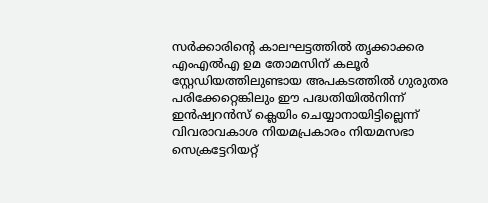സർക്കാരിന്റെ കാലഘട്ടത്തിൽ തൃക്കാക്കര എംഎൽഎ ഉമ തോമസിന് കലൂർ സ്റ്റേഡിയത്തിലുണ്ടായ അപകടത്തിൽ ഗുരുതര പരിക്കേറ്റെങ്കിലും ഈ പദ്ധതിയിൽനിന്ന് ഇൻഷ്വറൻസ് ക്ലെയിം ചെയ്യാനായിട്ടില്ലെന്ന് വിവരാവകാശ നിയമപ്രകാരം നിയമസഭാ സെക്രട്ടേറിയറ്റ്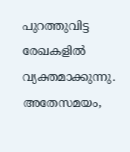പുറത്തുവിട്ട രേഖകളിൽ വ്യക്തമാക്കുന്നു.
അതേസമയം,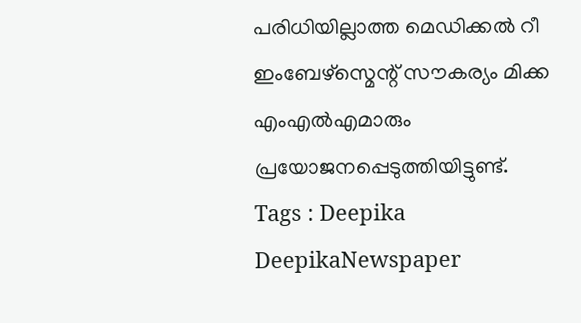പരിധിയില്ലാത്ത മെഡിക്കൽ റീ ഇംബേഴ്സ്മെന്റ് സൗകര്യം മിക്ക എംഎൽഎമാരും പ്രയോജനപ്പെടുത്തിയിട്ടുണ്ട്.
Tags : Deepika DeepikaNewspaper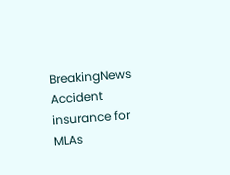BreakingNews Accident insurance for MLAs